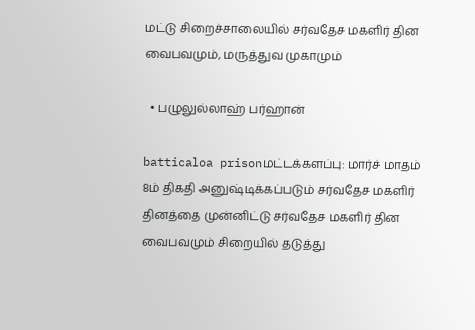மட்டு சிறைச்சாலையில் சர்வதேச மகளிர் தின வைபவமும், மருத்துவ முகாமும்

  • பழுலுல்லாஹ் பர்ஹான்

batticaloa prisonமட்டக்களப்பு: மார்ச் மாதம் 8ம் திகதி அனுஷ்டிக்கப்படும் சர்வதேச மகளிர் தினத்தை முன்னிட்டு சர்வதேச மகளிர் தின வைபவமும் சிறையில் தடுத்து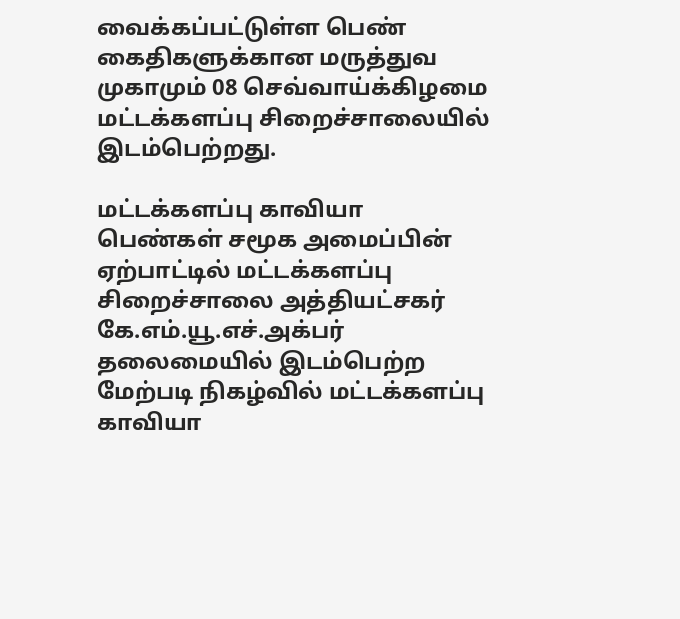வைக்கப்பட்டுள்ள பெண் கைதிகளுக்கான மருத்துவ முகாமும் 08 செவ்வாய்க்கிழமை மட்டக்களப்பு சிறைச்சாலையில் இடம்பெற்றது.

மட்டக்களப்பு காவியா பெண்கள் சமூக அமைப்பின் ஏற்பாட்டில் மட்டக்களப்பு சிறைச்சாலை அத்தியட்சகர் கே.எம்.யூ.எச்.அக்பர் தலைமையில் இடம்பெற்ற மேற்படி நிகழ்வில் மட்டக்களப்பு காவியா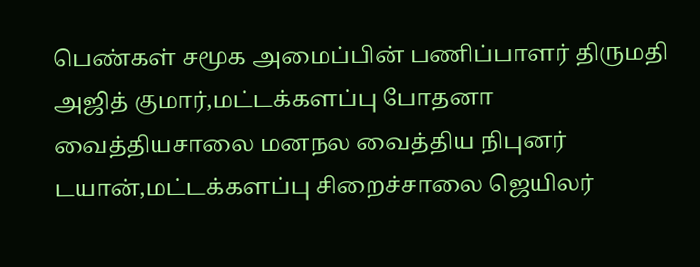பெண்கள் சமூக அமைப்பின் பணிப்பாளர் திருமதி அஜித் குமார்,மட்டக்களப்பு போதனா வைத்தியசாலை மனநல வைத்திய நிபுனர் டயான்,மட்டக்களப்பு சிறைச்சாலை ஜெயிலர்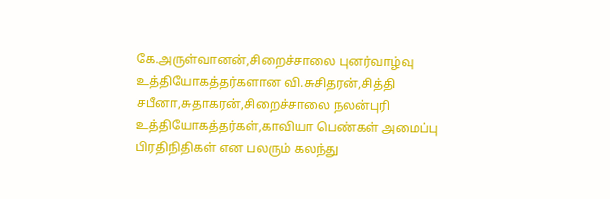கே.அருள்வானன்,சிறைச்சாலை புனர்வாழ்வு உத்தியோகத்தர்களான வி.சுசிதரன்,சித்தி சபீனா,சுதாகரன்,சிறைச்சாலை நலன்புரி உத்தியோகத்தர்கள்,காவியா பெண்கள் அமைப்பு பிரதிநிதிகள் என பலரும் கலந்து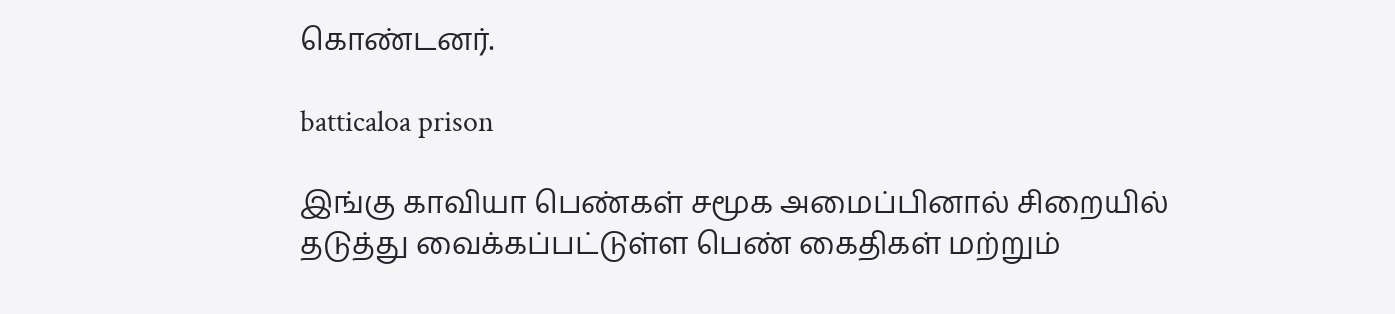கொண்டனர்.

batticaloa prison

இங்கு காவியா பெண்கள் சமூக அமைப்பினால் சிறையில் தடுத்து வைக்கப்பட்டுள்ள பெண் கைதிகள் மற்றும்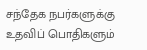சந்தேக நபர்களுக்கு உதவிப் பொதிகளும்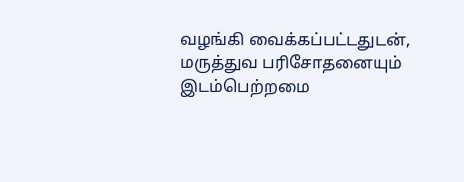வழங்கி வைக்கப்பட்டதுடன், மருத்துவ பரிசோதனையும் இடம்பெற்றமை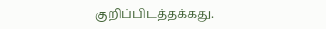குறிப்பிடத்தக்கது.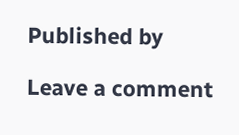Published by

Leave a comment